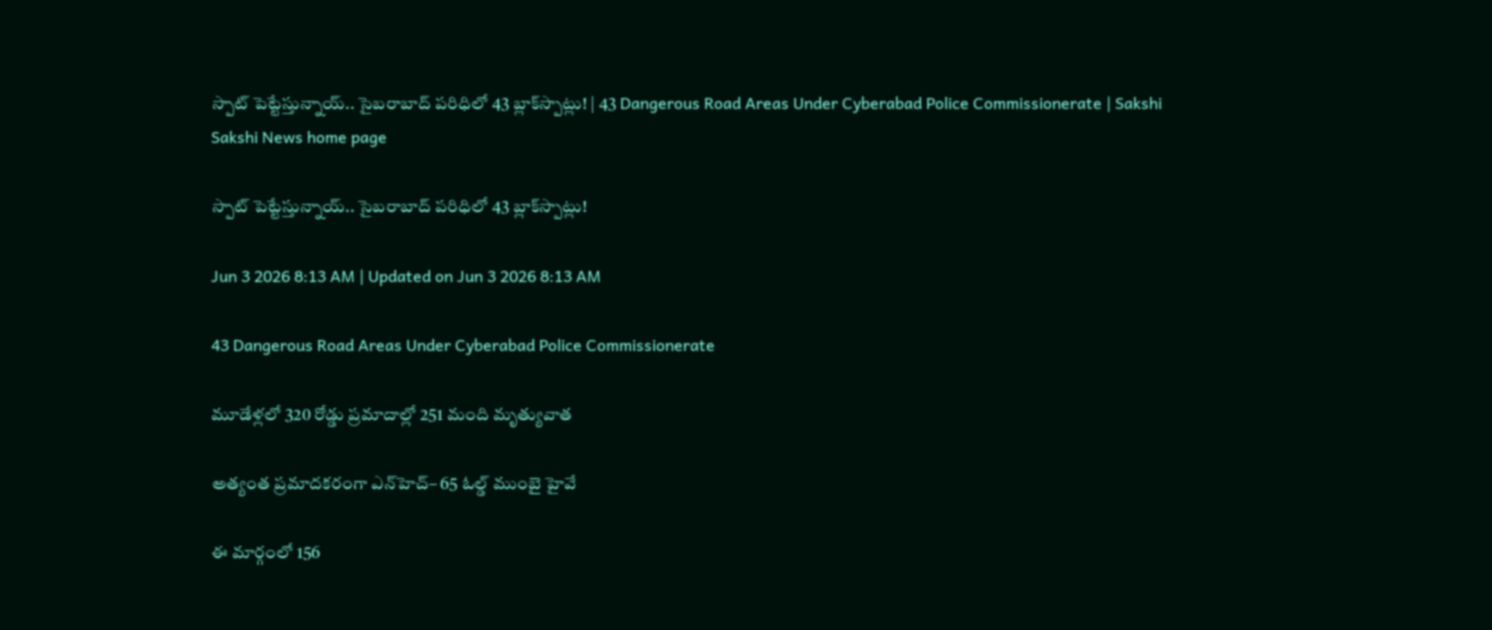స్పాట్‌ పెట్టేస్తున్నాయ్‌.. సైబరాబాద్‌ పరిధిలో 43 బ్లాక్‌స్పాట్లు! | 43 Dangerous Road Areas Under Cyberabad Police Commissionerate | Sakshi
Sakshi News home page

స్పాట్‌ పెట్టేస్తున్నాయ్‌.. సైబరాబాద్‌ పరిధిలో 43 బ్లాక్‌స్పాట్లు!

Jun 3 2026 8:13 AM | Updated on Jun 3 2026 8:13 AM

43 Dangerous Road Areas Under Cyberabad Police Commissionerate

మూడేళ్లలో 320 రోడ్డు ప్రమాదాల్లో 251 మంది మృత్యువాత

అత్యంత ప్రమాదకరంగా ఎన్‌హెచ్‌– 65 ఓల్డ్‌ ముంబై హైవే

ఈ మార్గంలో 156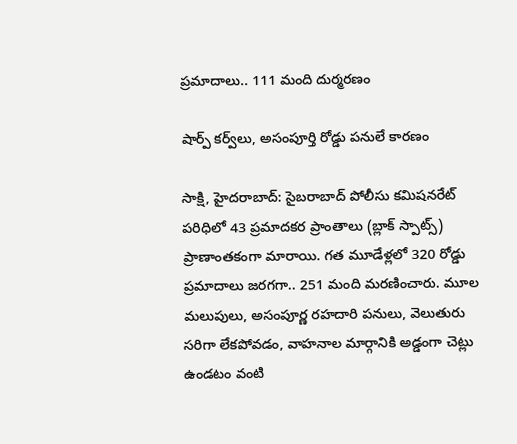ప్రమాదాలు.. 111 మంది దుర్మరణం

షార్ప్‌ కర్వ్‌లు, అసంపూర్తి రోడ్డు పనులే కారణం

సాక్షి, హైదరాబాద్‌: సైబరాబాద్‌ పోలీసు కమిషనరేట్‌ పరిధిలో 43 ప్రమాదకర ప్రాంతాలు (బ్లాక్‌ స్పాట్స్‌) ప్రాణాంతకంగా మారాయి. గత మూడేళ్లలో 320 రోడ్డు ప్రమాదాలు జరగగా.. 251 మంది మరణించారు. మూల మలుపులు, అసంపూర్ణ రహదారి పనులు, వెలుతురు సరిగా లేకపోవడం, వాహనాల మార్గానికి అడ్డంగా చెట్లు ఉండటం వంటి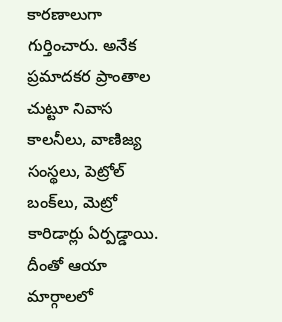కారణాలుగా గుర్తించారు. అనేక ప్రమాదకర ప్రాంతాల చుట్టూ నివాస కాలనీలు, వాణిజ్య సంస్థలు, పెట్రోల్‌ బంక్‌లు, మెట్రో కారిడార్లు ఏర్పడ్డాయి. దీంతో ఆయా మార్గాలలో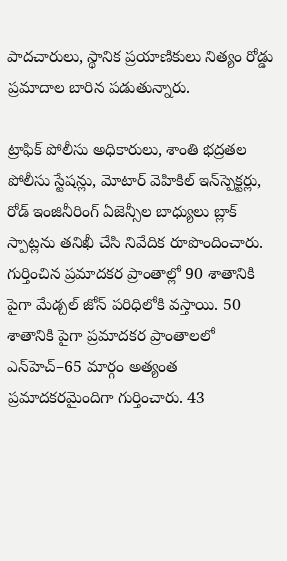పాదచారులు, స్థానిక ప్రయాణికులు నిత్యం రోడ్డు ప్రమాదాల బారిన పడుతున్నారు.

ట్రాఫిక్‌ పోలీసు అధికారులు, శాంతి భద్రతల పోలీసు స్టేషన్లు, మోటార్‌ వెహికిల్‌ ఇన్‌స్పెక్టర్లు, రోడ్‌ ఇంజినీరింగ్‌ ఏజెన్సీల బాధ్యులు బ్లాక్‌ స్పాట్లను తనిఖీ చేసి నివేదిక రూపొందించారు. గుర్తించిన ప్రమాదకర ప్రాంతాల్లో 90 శాతానికి పైగా మేడ్చల్‌ జోన్‌ పరిధిలోకి వస్తాయి. 50 శాతానికి పైగా ప్రమాదకర ప్రాంతాలలో ఎన్‌హెచ్‌–65 మార్గం అత్యంత ప్రమాదకరమైందిగా గుర్తించారు. 43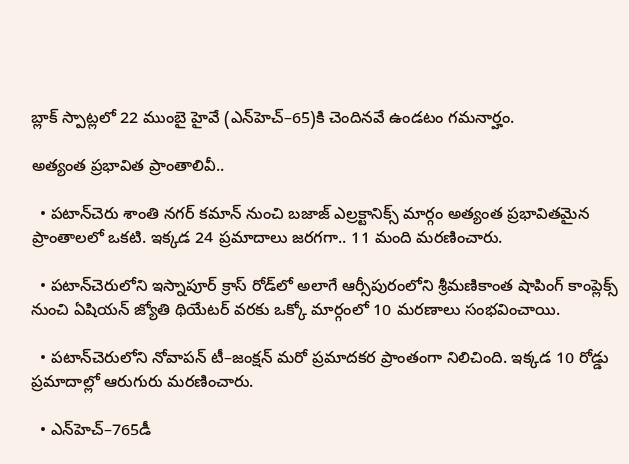బ్లాక్‌ స్పాట్లలో 22 ముంబై హైవే (ఎన్‌హెచ్‌–65)కి చెందినవే ఉండటం గమనార్హం.

అత్యంత ప్రభావిత ప్రాంతాలివీ..

  • పటాన్‌చెరు శాంతి నగర్‌ కమాన్‌ నుంచి బజాజ్‌ ఎల్రక్టానిక్స్‌ మార్గం అత్యంత ప్రభావితమైన ప్రాంతాలలో ఒకటి. ఇక్కడ 24 ప్రమాదాలు జరగగా.. 11 మంది మరణించారు.

  • పటాన్‌చెరులోని ఇస్నాపూర్‌ క్రాస్‌ రోడ్‌లో అలాగే ఆర్సీపురంలోని శ్రీమణికాంత షాపింగ్‌ కాంప్లెక్స్‌ నుంచి ఏషియన్‌ జ్యోతి థియేటర్‌ వరకు ఒక్కో మార్గంలో 10 మరణాలు సంభవించాయి.

  • పటాన్‌చెరులోని నోవాపన్‌ టీ–జంక్షన్‌ మరో ప్రమాదకర ప్రాంతంగా నిలిచింది. ఇక్కడ 10 రోడ్డు ప్రమాదాల్లో ఆరుగురు మరణించారు.

  • ఎన్‌హెచ్‌–765డీ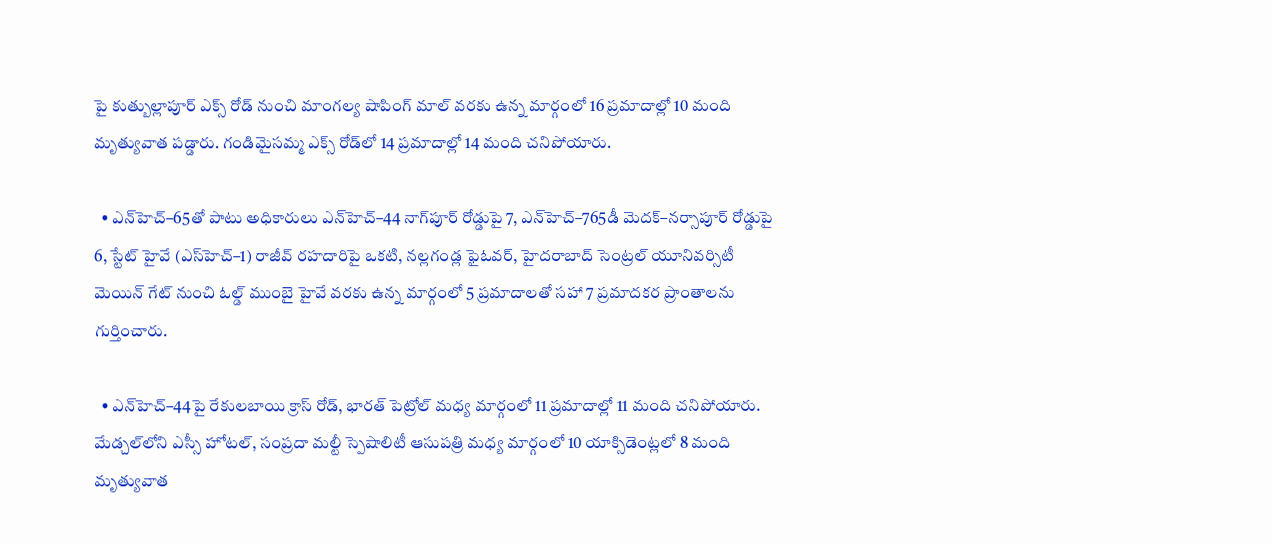పై కుత్బుల్లాపూర్‌ ఎక్స్‌ రోడ్‌ నుంచి మాంగల్య షాపింగ్‌ మాల్‌ వరకు ఉన్న మార్గంలో 16 ప్రమాదాల్లో 10 మంది మృత్యువాత పడ్డారు. గండిమైసమ్మ ఎక్స్‌ రోడ్‌లో 14 ప్రమాదాల్లో 14 మంది చనిపోయారు.

  • ఎన్‌హెచ్‌–65తో పాటు అధికారులు ఎన్‌హెచ్‌–44 నాగ్‌పూర్‌ రోడ్డుపై 7, ఎన్‌హెచ్‌–765డీ మెదక్‌–నర్సాపూర్‌ రోడ్డుపై 6, స్టేట్‌ హైవే (ఎస్‌హెచ్‌–1) రాజీవ్‌ రహదారిపై ఒకటి, నల్లగండ్ల ఫైఓవర్, హైదరాబాద్‌ సెంట్రల్‌ యూనివర్సిటీ మెయిన్‌ గేట్‌ నుంచి ఓల్డ్‌ ముంబై హైవే వరకు ఉన్న మార్గంలో 5 ప్రమాదాలతో సహా 7 ప్రమాదకర ప్రాంతాలను గుర్తించారు.

  • ఎన్‌హెచ్‌–44పై రేకులబాయి క్రాస్‌ రోడ్, భారత్‌ పెట్రోల్‌ మధ్య మార్గంలో 11 ప్రమాదాల్లో 11 మంది చనిపోయారు. మేడ్చల్‌లోని ఎస్సీ హోటల్, సంప్రదా మల్టీ స్పెషాలిటీ ఆసుపత్రి మధ్య మార్గంలో 10 యాక్సిడెంట్లలో 8 మంది మృత్యువాత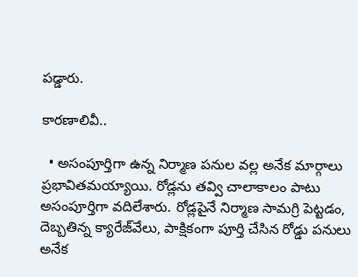పడ్డారు.

కారణాలివీ..

  • అసంపూర్తిగా ఉన్న నిర్మాణ పనుల వల్ల అనేక మార్గాలు ప్రభావితమయ్యాయి. రోడ్లను తవ్వి చాలాకాలం పాటు అసంపూర్తిగా వదిలేశారు. రోడ్లపైనే నిర్మాణ సామగ్రి పెట్టడం, దెబ్బతిన్న క్యారేజ్‌వేలు, పాక్షికంగా పూర్తి చేసిన రోడ్డు పనులు అనేక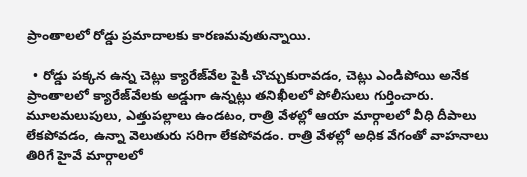ప్రాంతాలలో రోడ్డు ప్రమాదాలకు కారణమవుతున్నాయి.

  • రోడ్డు పక్కన ఉన్న చెట్లు క్యారేజ్‌వేల పైకి చొచ్చుకురావడం, చెట్లు ఎండిపోయి అనేక ప్రాంతాలలో క్యారేజ్‌వేలకు అడ్డుగా ఉన్నట్లు తనిఖీలలో పోలీసులు గుర్తించారు. మూలమలుపులు, ఎత్తుపల్లాలు ఉండటం, రాత్రి వేళల్లో ఆయా మార్గాలలో వీధి దీపాలు లేకపోవడం, ఉన్నా వెలుతురు సరిగా లేకపోవడం. రాత్రి వేళల్లో అధిక వేగంతో వాహనాలు తిరిగే హైవే మార్గాలలో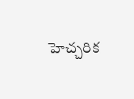హెచ్చరిక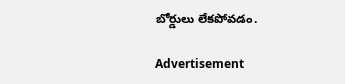బోర్డులు లేకపోవడం.

Advertisement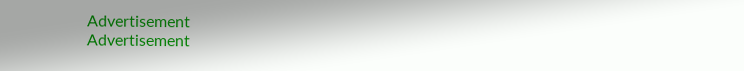Advertisement
Advertisement